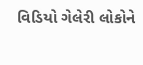વિડિયો ગેલેરી લોકોને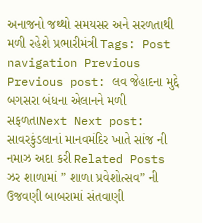અનાજનો જથ્થો સમયસર અને સરળતાથી મળી રહેશે પ્રભારીમંત્રી Tags: Post navigation Previous Previous post: લવ જેહાદના મુદ્દે બગસરા બંધના એલાનને મળી સફળતાNext Next post: સાવરકુંડલાનાં માનવમંદિર ખાતે સાંજ ની નમાઝ અદા કરી Related Posts ઝર શાળામાં ” શાળા પ્રવેશોત્સવ” ની ઉજવણી બાબરામાં સંતવાણી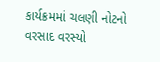કાર્યક્રમમાં ચલણી નોટનો વરસાદ વરસ્યો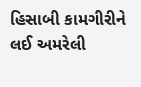હિસાબી કામગીરીને લઈ અમરેલી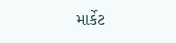માર્કેટ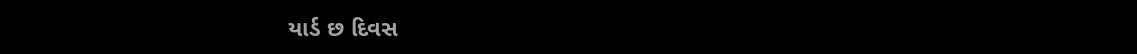યાર્ડ છ દિવસ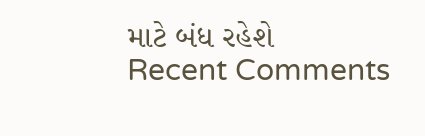માટે બંધ રહેશે
Recent Comments